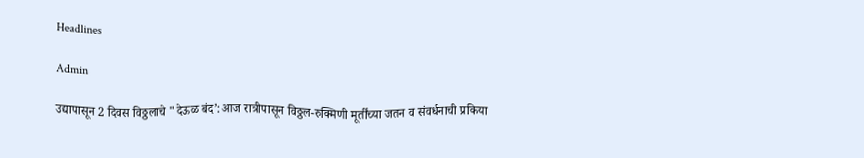Headlines

Admin

उद्यापासून 2 दिवस विठ्ठलाचे "देऊळ बंद’:आज रात्रीपासून विठ्ठल-रुक्मिणी मूर्तींच्या जतन व संवर्धनाची प्रकिया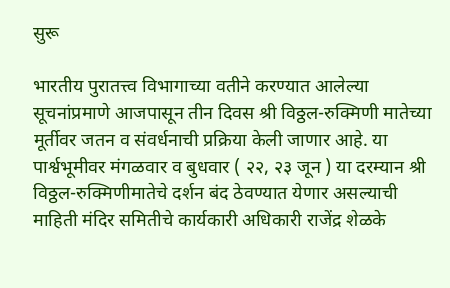सुरू

भारतीय पुरातत्त्व विभागाच्या वतीने करण्यात आलेल्या सूचनांप्रमाणे आजपासून तीन दिवस श्री विठ्ठल-रुक्मिणी मातेच्या मूर्तीवर जतन व संवर्धनाची प्रक्रिया केली जाणार आहे. या पार्श्वभूमीवर मंगळवार व बुधवार ( २२, २३ जून ) या दरम्यान श्री विठ्ठल-रुक्मिणीमातेचे दर्शन बंद ठेवण्यात येणार असल्याची माहिती मंदिर समितीचे कार्यकारी अधिकारी राजेंद्र शेळके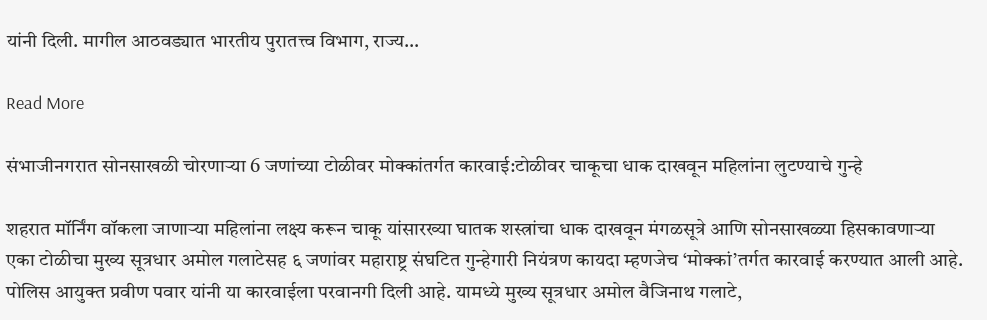यांनी दिली. मागील आठवड्यात भारतीय पुरातत्त्व विभाग, राज्य…

Read More

संभाजीनगरात सोनसाखळी चोरणाऱ्या 6 जणांच्या टोळीवर मोक्कांतर्गत कारवाई:टोळीवर चाकूचा धाक दाखवून महिलांना लुटण्याचे गुन्हे

शहरात मॉर्निंग वॉकला जाणाऱ्या महिलांना लक्ष्य करून चाकू यांसारख्या घातक शस्त्रांचा धाक दाखवून मंगळसूत्रे आणि सोनसाखळ्या हिसकावणाऱ्या एका टोळीचा मुख्य सूत्रधार अमोल गलाटेसह ६ जणांवर महाराष्ट्र संघटित गुन्हेगारी नियंत्रण कायदा म्हणजेच ‘मोक्कां’तर्गत कारवाई करण्यात आली आहे. पोलिस आयुक्त प्रवीण पवार यांनी या कारवाईला परवानगी दिली आहे. यामध्ये मुख्य सूत्रधार अमोल वैजिनाथ गलाटे,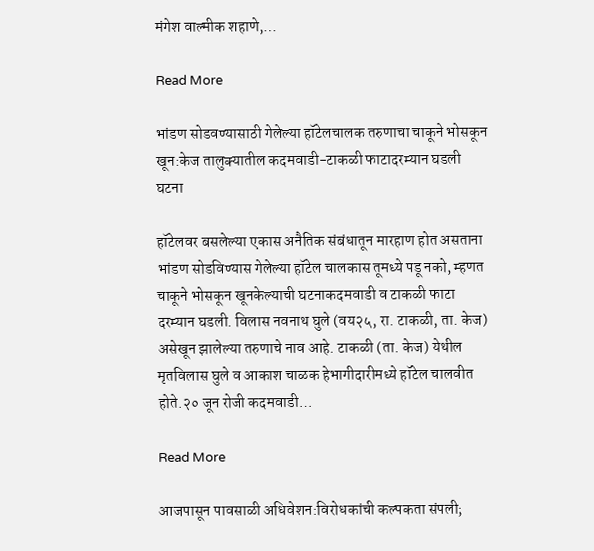मंगेश वाल्मीक शहाणे,…

Read More

भांडण सोडवण्यासाठी गेलेल्या हॉटेलचालक तरुणाचा चाकूने भोसकून खून:केज तालुक्यातील कदमवाडी-टाकळी फाटादरम्यान घडली घटना

हॉटेलवर बसलेल्या एकास अनैतिक संबंधातून मारहाण होत असताना भांडण सोडविण्यास गेलेल्या हॉटेल चालकास तूमध्ये पडू नको, म्हणत चाकूने भोसकून खूनकेल्याची घटनाकदमवाडी व टाकळी फाटा दरम्यान घडली. विलास नवनाथ घुले (वय२५, रा. टाकळी, ता. केज) असेखून झालेल्या तरुणाचे नाव आहे. टाकळी (ता. केज) येथील मृतविलास घुले व आकाश चाळक हेभागीदारीमध्ये हॉटेल चालवीत होते.२० जून रोजी कदमवाडी…

Read More

आजपासून पावसाळी अधिवेशन:विरोधकांची कल्पकता संपली;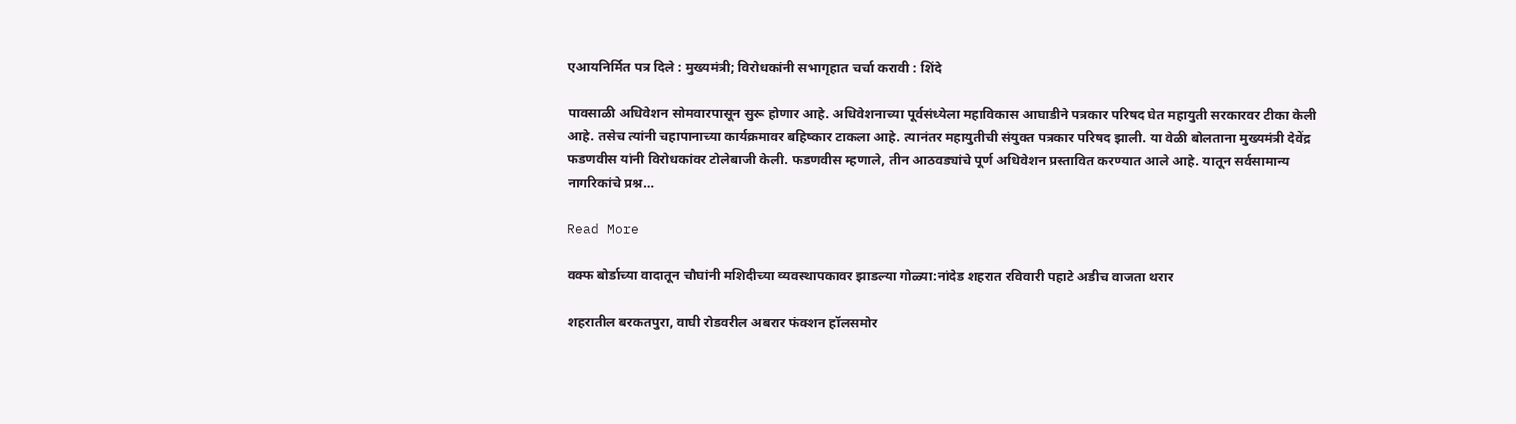एआयनिर्मित पत्र दिले : मुख्यमंत्री; विरोधकांनी सभागृहात चर्चा करावी : शिंदे

पावसाळी अधिवेशन सोमवारपासून सुरू होणार आहे. अधिवेशनाच्या पूर्वसंध्येला महाविकास आघाडीने पत्रकार परिषद घेत महायुती सरकारवर टीका केली आहे. तसेच त्यांनी चहापानाच्या कार्यक्रमावर बहिष्कार टाकला आहे. त्यानंतर महायुतीची संयुक्त पत्रकार परिषद झाली. या वेळी बोलताना मुख्यमंत्री देवेंद्र फडणवीस यांनी विरोधकांवर टोलेबाजी केली. फडणवीस म्हणाले, तीन आठवड्यांचे पूर्ण अधिवेशन प्रस्तावित करण्यात आले आहे. यातून सर्वसामान्य नागरिकांचे प्रश्न…

Read More

वक्फ बोर्डाच्या वादातून चौघांनी मशिदीच्या व्यवस्थापकावर झाडल्या गोळ्या:नांदेड शहरात रविवारी पहाटे अडीच वाजता थरार

शहरातील बरकतपुरा, वाघी रोडवरील अबरार फंक्शन हॉलसमोर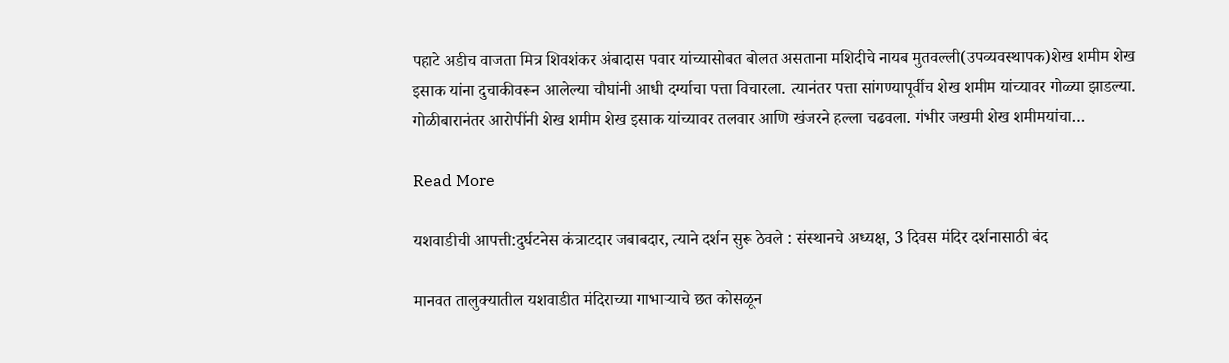पहाटे अडीच वाजता मित्र शिवशंकर अंबादास पवार यांच्यासोबत बोलत असताना मशिदीचे नायब मुतवल्ली(उपव्यवस्थापक)शेख शमीम शेख इसाक यांना दुचाकीवरून आलेल्या चौघांनी आधी दर्ग्याचा पत्ता विचारला. त्यानंतर पत्ता सांगण्यापूर्वीच शेख शमीम यांच्यावर गोळ्या झाडल्या. गोळीबारानंतर आरोपींनी शेख शमीम शेख इसाक यांच्यावर तलवार आणि खंजरने हल्ला चढवला. गंभीर जखमी शेख शमीमयांचा…

Read More

यशवाडीची आपत्ती:दुर्घटनेस कंत्राटदार जबाबदार, त्याने दर्शन सुरू ठेवले : संस्थानचे अध्यक्ष, 3 दिवस मंदिर दर्शनासाठी बंद

मानवत तालुक्यातील यशवाडीत मंदिराच्या गाभाऱ्याचे छत कोसळून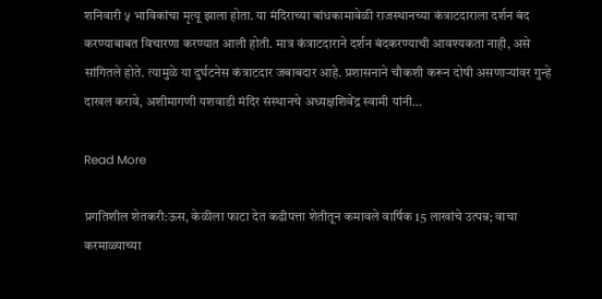शनिवारी ५ भाविकांचा मृत्यू झाला होता. या मंदिराच्या बांधकामावेळी राजस्थानच्या कंत्राटदाराला दर्शन बंद करण्याबाबत विचारणा करण्यात आली होती. मात्र कंत्राटदाराने दर्शन बंदकरण्याची आवश्यकता नाही, असे सांगितले होते. त्यामुळे या दुर्घटनेस कंत्राटदार जबाबदार आहे. प्रशासनाने चौकशी करून दोषी असणाऱ्यांवर गुन्हे दाखल करावे, अशीमागणी यशवाडी मंदिर संस्थानचे अध्यक्षशिवेंद्र स्वामी यांनी…

Read More

प्रगतिशील शेतकरी:ऊस, केळीला फाटा देत कढीपत्ता शेतीतून कमावले वार्षिक 15 लाखांचे उत्पन्न; वाचा करमाळ्याच्या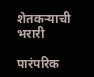शेतकऱ्याची भरारी

पारंपरिक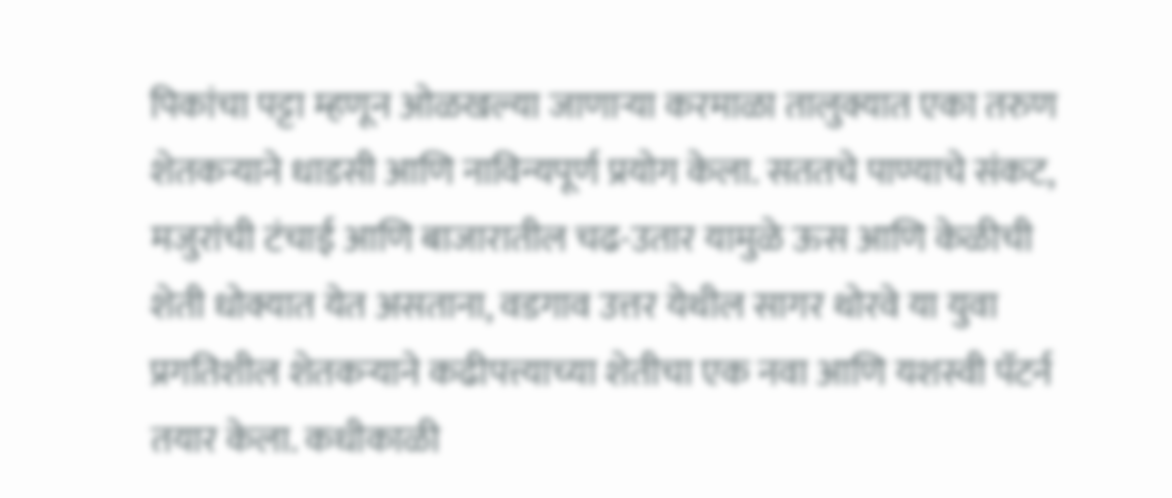पिकांचा पट्टा म्हणून ओळखल्या जाणाऱ्या करमाळा तालुक्यात एका तरुण शेतकऱ्याने धाडसी आणि नाविन्यपूर्ण प्रयोग केला. सततचे पाण्याचे संकट, मजुरांची टंचाई आणि बाजारातील चढ-उतार यामुळे ऊस आणि केळीची शेती धोक्यात येत असताना, वडगाव उत्तर येथील सागर थोरवे या युवा प्रगतिशील शेतकऱ्याने कढीपत्त्याच्या शेतीचा एक नवा आणि यशस्वी पॅटर्न तयार केला. कधीकाळी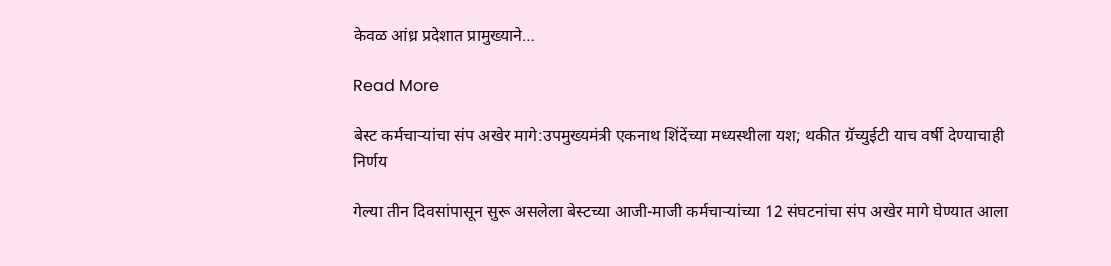केवळ आंध्र प्रदेशात प्रामुख्याने…

Read More

बेस्ट कर्मचाऱ्यांचा संप अखेर मागे:उपमुख्यमंत्री एकनाथ शिंदेंच्या मध्यस्थीला यश; थकीत ग्रॅच्युईटी याच वर्षी देण्याचाही निर्णय

गेल्या तीन दिवसांपासून सुरू असलेला बेस्टच्या आजी-माजी कर्मचाऱ्यांच्या 12 संघटनांचा संप अखेर मागे घेण्यात आला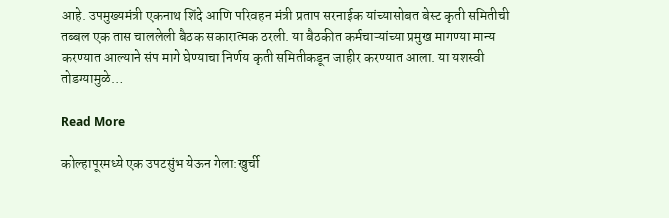आहे. उपमुख्यमंत्री एकनाथ शिंदे आणि परिवहन मंत्री प्रताप सरनाईक यांच्यासोबत बेस्ट कृती समितीची तब्बल एक तास चाललेली बैठक सकारात्मक ठरली. या बैठकीत कर्मचाऱ्यांच्या प्रमुख मागण्या मान्य करण्यात आल्याने संप मागे घेण्याचा निर्णय कृती समितीकडून जाहीर करण्यात आला. या यशस्वी तोडग्यामुळे…

Read More

कोल्हापूरमध्ये एक उपटसुंभ येऊन गेला:खुर्ची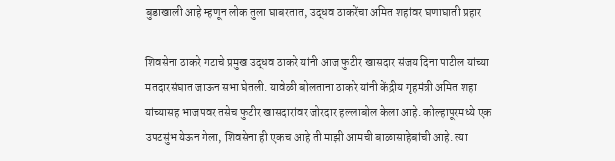बुडाखाली आहे म्हणून लोक तुला घाबरतात, उद्धव ठाकरेंचा अमित शहांवर घणाघाती प्रहार

शिवसेना ठाकरे गटाचे प्रमुख उद्धव ठाकरे यांनी आज फुटीर खासदार संजय दिना पाटील यांच्या मतदारसंघात जाऊन सभा घेतली. यावेळी बोलताना ठाकरे यांनी केंद्रीय गृहमंत्री अमित शहा यांच्यासह भाजपवर तसेच फुटीर खासदारांवर जोरदार हल्लाबोल केला आहे. कोल्हापूरमध्ये एक उपटसुंभ येऊन गेला, शिवसेना ही एकच आहे ती माझी आमची बाळासाहेबांची आहे. त्या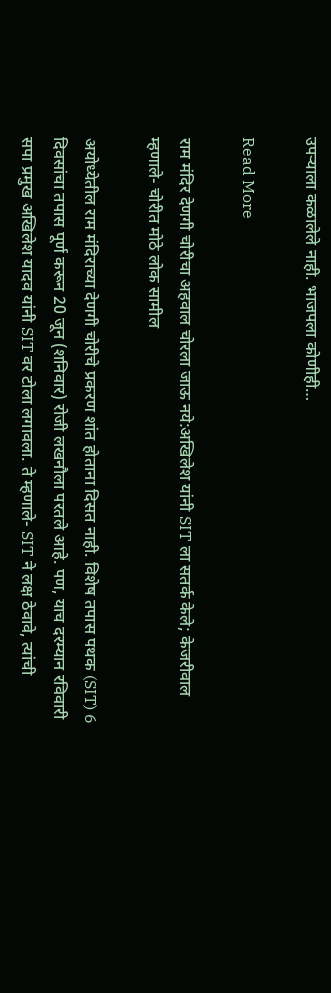उपऱ्याला कळालेले नाही. भाजपला कोणीही…

Read More

राम मंदिर देणगी चोरीचा अहवाल चोरला जाऊ नये:अखिलेश यांनी SIT ला सतर्क केले; केजरीवाल म्हणाले- चोरीत मोठे लोक सामील

अयोध्येतील राम मंदिराच्या देणगी चोरीचे प्रकरण शांत होताना दिसत नाही. विशेष तपास पथक (SIT) 6 दिवसांचा तपास पूर्ण करून 20 जून (शनिवार) रोजी लखनौला परतले आहे. पण, याच दरम्यान रविवारी सपा प्रमुख अखिलेश यादव यांनी SIT वर टोला लगावला. ते म्हणाले- SIT ने लक्ष ठेवावे, त्यांची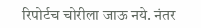रिपोर्टच चोरीला जाऊ नये. नंतर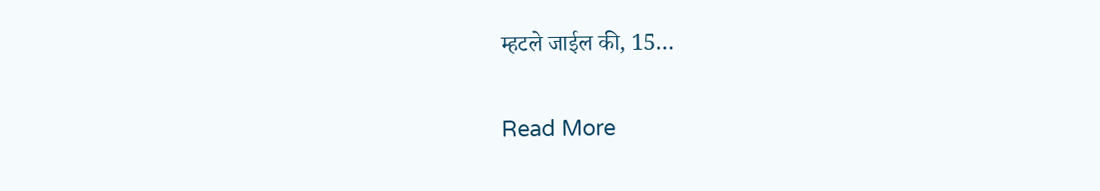म्हटले जाईल की, 15…

Read More